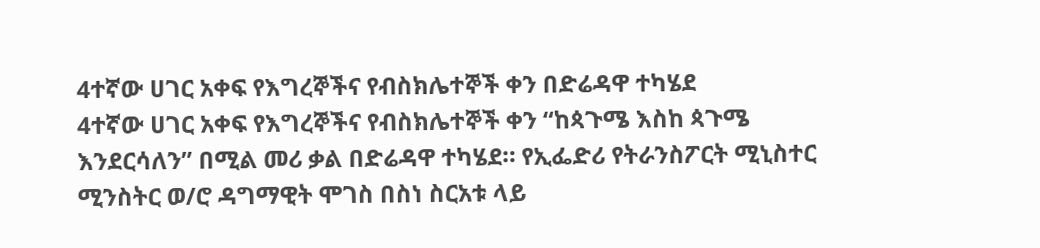4ተኛው ሀገር አቀፍ የእግረኞችና የብስክሌተኞች ቀን በድሬዳዋ ተካሄደ
4ተኛው ሀገር አቀፍ የእግረኞችና የብስክሌተኞች ቀን “ከጳጉሜ እስከ ጳጉሜ እንደርሳለን” በሚል መሪ ቃል በድሬዳዋ ተካሄደ። የኢፌድሪ የትራንስፖርት ሚኒስተር ሚንስትር ወ/ሮ ዳግማዊት ሞገስ በስነ ስርአቱ ላይ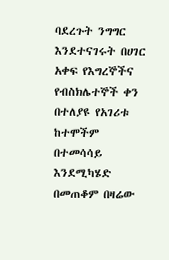ባደረጉት ንግግር እንደተናገሩት በሀገር አቀፍ የእግረኞችና የብስክሌተኞች ቀን በተለያዩ የአገሪቱ ከተሞችም በተመሳሳይ እንደሚካሄድ በመጠቆም በዛሬው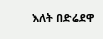እለት በድሬደዋ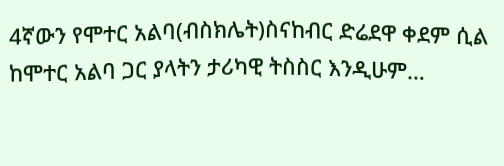4ኛውን የሞተር አልባ(ብስክሌት)ስናከብር ድሬደዋ ቀደም ሲል ከሞተር አልባ ጋር ያላትን ታሪካዊ ትስስር እንዲሁም…